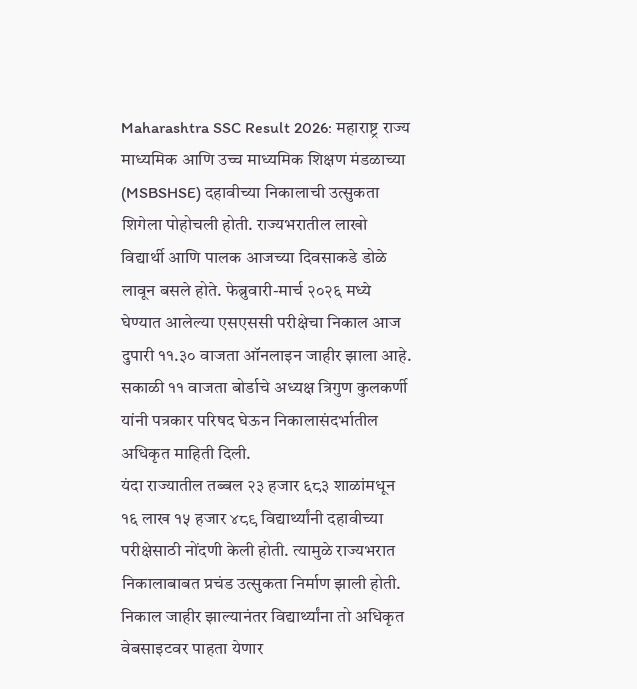Maharashtra SSC Result 2026: महाराष्ट्र राज्य माध्यमिक आणि उच्च माध्यमिक शिक्षण मंडळाच्या (MSBSHSE) दहावीच्या निकालाची उत्सुकता शिगेला पोहोचली होती. राज्यभरातील लाखो विद्यार्थी आणि पालक आजच्या दिवसाकडे डोळे लावून बसले होते. फेब्रुवारी-मार्च २०२६ मध्ये घेण्यात आलेल्या एसएससी परीक्षेचा निकाल आज दुपारी ११.३० वाजता ऑनलाइन जाहीर झाला आहे. सकाळी ११ वाजता बोर्डाचे अध्यक्ष त्रिगुण कुलकर्णी यांनी पत्रकार परिषद घेऊन निकालासंदर्भातील अधिकृत माहिती दिली.
यंदा राज्यातील तब्बल २३ हजार ६८३ शाळांमधून १६ लाख १५ हजार ४८९ विद्यार्थ्यांनी दहावीच्या परीक्षेसाठी नोंदणी केली होती. त्यामुळे राज्यभरात निकालाबाबत प्रचंड उत्सुकता निर्माण झाली होती.
निकाल जाहीर झाल्यानंतर विद्यार्थ्यांना तो अधिकृत वेबसाइटवर पाहता येणार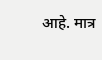आहे. मात्र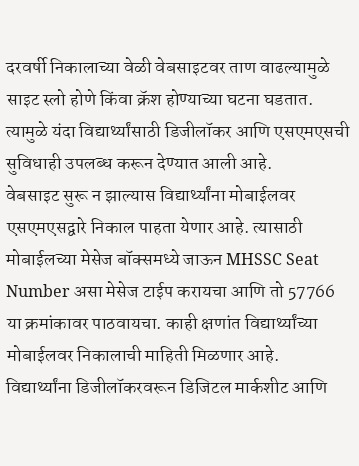दरवर्षी निकालाच्या वेळी वेबसाइटवर ताण वाढल्यामुळे साइट स्लो होणे किंवा क्रॅश होण्याच्या घटना घडतात. त्यामुळे यंदा विद्यार्थ्यांसाठी डिजीलॉकर आणि एसएमएसची सुविधाही उपलब्ध करून देण्यात आली आहे.
वेबसाइट सुरू न झाल्यास विद्यार्थ्यांना मोबाईलवर एसएमएसद्वारे निकाल पाहता येणार आहे. त्यासाठी मोबाईलच्या मेसेज बॉक्समध्ये जाऊन MHSSC Seat Number असा मेसेज टाईप करायचा आणि तो 57766 या क्रमांकावर पाठवायचा. काही क्षणांत विद्यार्थ्यांच्या मोबाईलवर निकालाची माहिती मिळणार आहे.
विद्यार्थ्यांना डिजीलॉकरवरून डिजिटल मार्कशीट आणि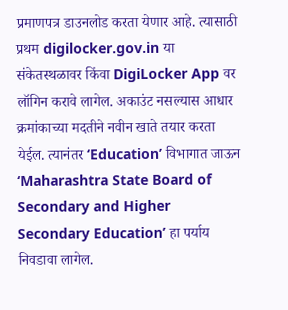प्रमाणपत्र डाउनलोड करता येणार आहे. त्यासाठी प्रथम digilocker.gov.in या संकेतस्थळावर किंवा DigiLocker App वर लॉगिन करावे लागेल. अकाउंट नसल्यास आधार क्रमांकाच्या मदतीने नवीन खाते तयार करता येईल. त्यानंतर ‘Education’ विभागात जाऊन ‘Maharashtra State Board of Secondary and Higher Secondary Education’ हा पर्याय निवडावा लागेल.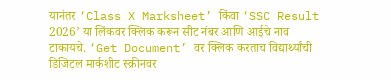यानंतर ‘Class X Marksheet’ किंवा ‘SSC Result 2026’ या लिंकवर क्लिक करून सीट नंबर आणि आईचे नाव टाकायचे. ‘Get Document’ वर क्लिक करताच विद्यार्थ्यांची डिजिटल मार्कशीट स्क्रीनवर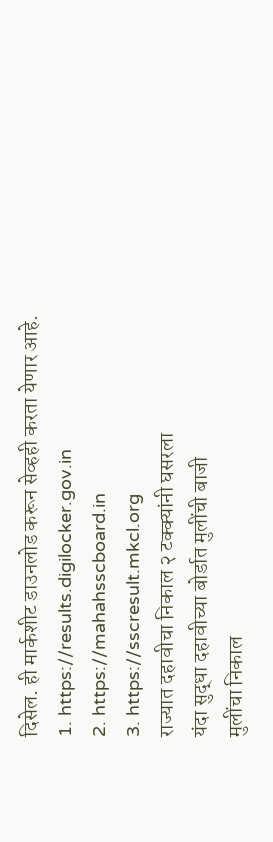दिसेल. ही मार्कशीट डाउनलोड करून सेव्हही करता येणार आहे.
1. https://results.digilocker.gov.in
2. https://mahahsscboard.in
3. https://sscresult.mkcl.org
राज्यात दहावीचा निकाल २ टक्क्यांनी घसरला
यंदा सुद्धा दहावीच्या बोर्डात मुलींची बाजी
मुलींचा निकाल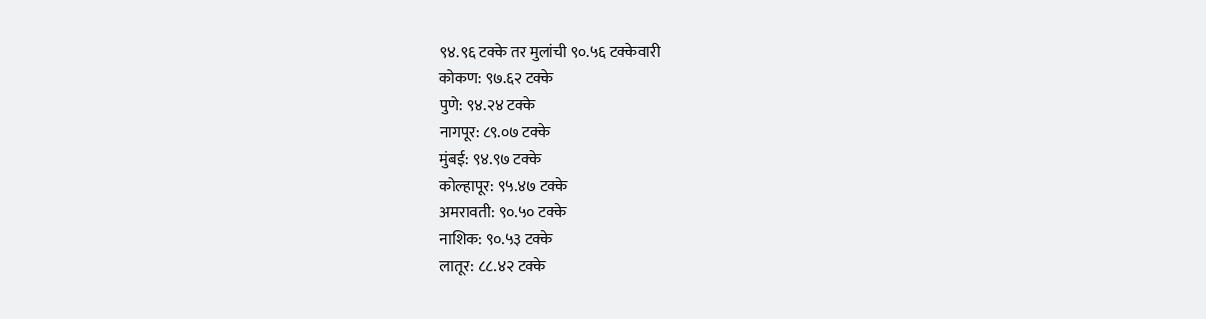९४.९६ टक्के तर मुलांची ९०.५६ टक्केवारी
कोकण: ९७.६२ टक्के
पुणे: ९४.२४ टक्के
नागपूर: ८९.०७ टक्के
मुंबई: ९४.९७ टक्के
कोल्हापूर: ९५.४७ टक्के
अमरावती: ९०.५० टक्के
नाशिक: ९०.५३ टक्के
लातूर: ८८.४२ टक्के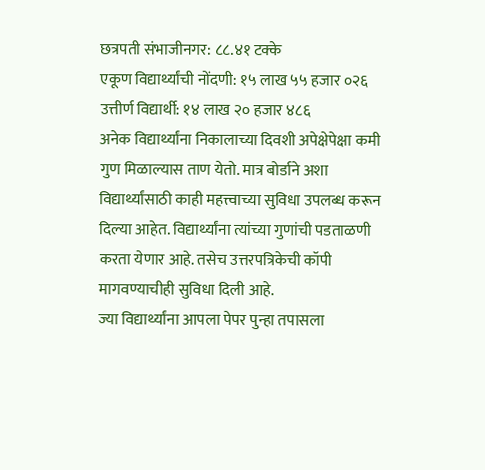छत्रपती संभाजीनगर: ८८.४१ टक्के
एकूण विद्यार्थ्यांची नोंदणी: १५ लाख ५५ हजार ०२६
उत्तीर्ण विद्यार्थी: १४ लाख २० हजार ४८६
अनेक विद्यार्थ्यांना निकालाच्या दिवशी अपेक्षेपेक्षा कमी गुण मिळाल्यास ताण येतो. मात्र बोर्डाने अशा विद्यार्थ्यांसाठी काही महत्त्वाच्या सुविधा उपलब्ध करून दिल्या आहेत. विद्यार्थ्यांना त्यांच्या गुणांची पडताळणी करता येणार आहे. तसेच उत्तरपत्रिकेची कॉपी मागवण्याचीही सुविधा दिली आहे.
ज्या विद्यार्थ्यांना आपला पेपर पुन्हा तपासला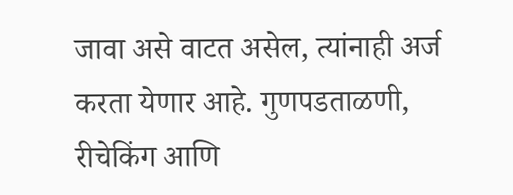जावा असे वाटत असेल, त्यांनाही अर्ज करता येणार आहे. गुणपडताळणी, रीचेकिंग आणि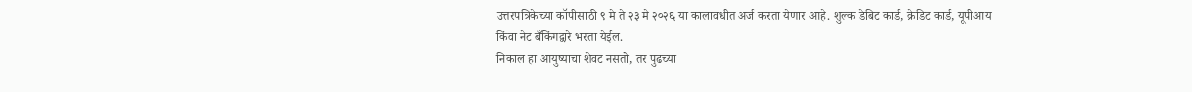उत्तरपत्रिकेच्या कॉपीसाठी ९ मे ते २३ मे २०२६ या कालावधीत अर्ज करता येणार आहे. शुल्क डेबिट कार्ड, क्रेडिट कार्ड, यूपीआय किंवा नेट बँकिंगद्वारे भरता येईल.
निकाल हा आयुष्याचा शेवट नसतो, तर पुढच्या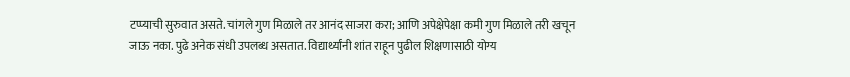टप्प्याची सुरुवात असते. चांगले गुण मिळाले तर आनंद साजरा करा; आणि अपेक्षेपेक्षा कमी गुण मिळाले तरी खचून जाऊ नका. पुढे अनेक संधी उपलब्ध असतात. विद्यार्थ्यांनी शांत राहून पुढील शिक्षणासाठी योग्य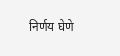निर्णय घेणे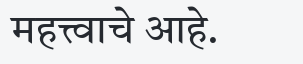महत्त्वाचे आहे.